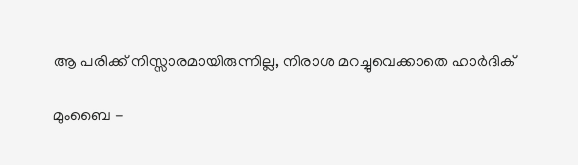ആ പരിക്ക് നിസ്സാരമായിരുന്നില്ല, നിരാശ മറച്ചുവെക്കാതെ ഹാര്‍ദിക്

മുംബൈ -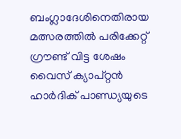ബംഗ്ലാദേശിനെതിരായ മത്സരത്തില്‍ പരിക്കേറ്റ് ഗ്രൗണ്ട് വിട്ട ശേഷം വൈസ് ക്യാപ്റ്റന്‍ ഹാര്‍ദിക് പാണ്ഡ്യയുടെ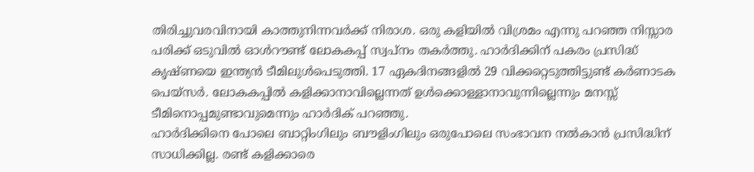തിരിച്ചുവരവിനായി കാത്തുനിന്നവര്‍ക്ക് നിരാശ. ഒരു കളിയില്‍ വിശ്രമം എന്നു പറഞ്ഞ നിസ്സാര പരിക്ക് ഒടുവില്‍ ഓള്‍റൗണ്ട് ലോകകപ്പ് സ്വപ്‌നം തകര്‍ത്തു. ഹാര്‍ദിക്കിന് പകരം പ്രസിദ്ധ് കൃഷ്ണയെ ഇന്ത്യന്‍ ടീമിലുള്‍പെടുത്തി. 17 ഏകദിനങ്ങളില്‍ 29 വിക്കറ്റെടുത്തിട്ടുണ്ട് കര്‍ണാടക പെയ്‌സര്‍. ലോകകപ്പില്‍ കളിക്കാനാവില്ലെന്നത് ഉള്‍ക്കൊള്ളാനാവുന്നില്ലെന്നും മനസ്സ് ടീമിനൊപ്പമുണ്ടാവുമെന്നും ഹാര്‍ദിക് പറഞ്ഞു.
ഹാര്‍ദിക്കിനെ പോലെ ബാറ്റിംഗിലും ബൗളിംഗിലും ഒരുപോലെ സംഭാവന നല്‍കാന്‍ പ്രസിദ്ധിന് സാധിക്കില്ല. രണ്ട് കളിക്കാരെ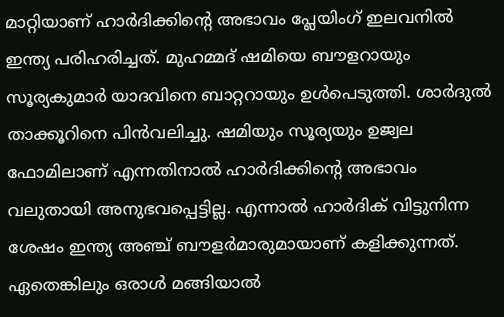മാറ്റിയാണ് ഹാര്‍ദിക്കിന്റെ അഭാവം പ്ലേയിംഗ് ഇലവനില്‍ ഇന്ത്യ പരിഹരിച്ചത്. മുഹമ്മദ് ഷമിയെ ബൗളറായും സൂര്യകുമാര്‍ യാദവിനെ ബാറ്ററായും ഉള്‍പെടുത്തി. ശാര്‍ദുല്‍ താക്കൂറിനെ പിന്‍വലിച്ചു. ഷമിയും സൂര്യയും ഉജ്വല ഫോമിലാണ് എന്നതിനാല്‍ ഹാര്‍ദിക്കിന്റെ അഭാവം വലുതായി അനുഭവപ്പെട്ടില്ല. എന്നാല്‍ ഹാര്‍ദിക് വിട്ടുനിന്ന ശേഷം ഇന്ത്യ അഞ്ച് ബൗളര്‍മാരുമായാണ് കളിക്കുന്നത്. ഏതെങ്കിലും ഒരാള്‍ മങ്ങിയാല്‍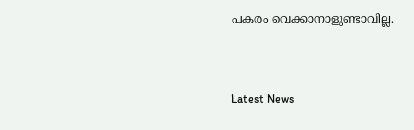പകരം വെക്കാനാളുണ്ടാവില്ല.


Latest News